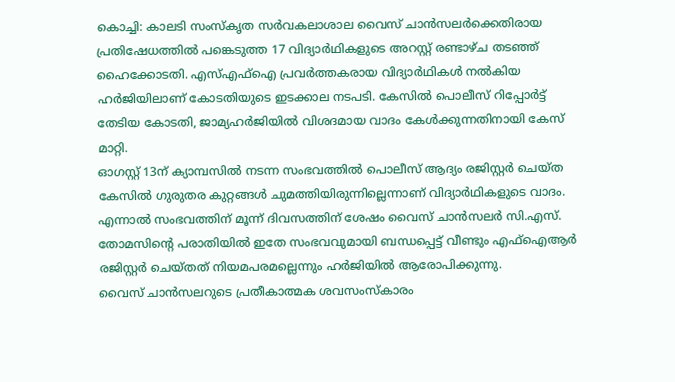കൊച്ചി: കാലടി സംസ്കൃത സർവകലാശാല വൈസ് ചാൻസലർക്കെതിരായ പ്രതിഷേധത്തിൽ പങ്കെടുത്ത 17 വിദ്യാർഥികളുടെ അറസ്റ്റ് രണ്ടാഴ്ച തടഞ്ഞ് ഹൈക്കോടതി. എസ്എഫ്ഐ പ്രവർത്തകരായ വിദ്യാർഥികൾ നൽകിയ ഹർജിയിലാണ് കോടതിയുടെ ഇടക്കാല നടപടി. കേസിൽ പൊലീസ് റിപ്പോർട്ട് തേടിയ കോടതി, ജാമ്യഹർജിയിൽ വിശദമായ വാദം കേൾക്കുന്നതിനായി കേസ് മാറ്റി.
ഓഗസ്റ്റ് 13ന് ക്യാമ്പസിൽ നടന്ന സംഭവത്തിൽ പൊലീസ് ആദ്യം രജിസ്റ്റർ ചെയ്ത കേസിൽ ഗുരുതര കുറ്റങ്ങൾ ചുമത്തിയിരുന്നില്ലെന്നാണ് വിദ്യാർഥികളുടെ വാദം. എന്നാൽ സംഭവത്തിന് മൂന്ന് ദിവസത്തിന് ശേഷം വൈസ് ചാൻസലർ സി.എസ്. തോമസിന്റെ പരാതിയിൽ ഇതേ സംഭവവുമായി ബന്ധപ്പെട്ട് വീണ്ടും എഫ്ഐആർ രജിസ്റ്റർ ചെയ്തത് നിയമപരമല്ലെന്നും ഹർജിയിൽ ആരോപിക്കുന്നു.
വൈസ് ചാൻസലറുടെ പ്രതീകാത്മക ശവസംസ്കാരം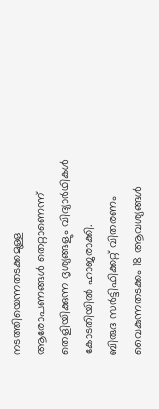നടത്തിയെന്നതടക്കമുള്ള ആരോപണങ്ങൾ തെറ്റാണെന്ന് തെളിയിക്കുന്ന ദൃശ്യങ്ങളും വിദ്യാർഥികൾ കോടതിയിൽ ഹാജരാക്കി.
ബിരുദ സർട്ടിഫിക്കറ്റ് വിതരണം വൈകുന്നതടക്കം 18 ആവശ്യങ്ങൾ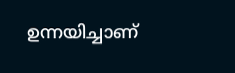ഉന്നയിച്ചാണ്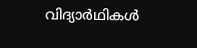വിദ്യാർഥികൾ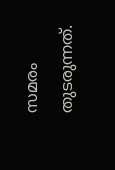സമരം തുടരുന്നത്.